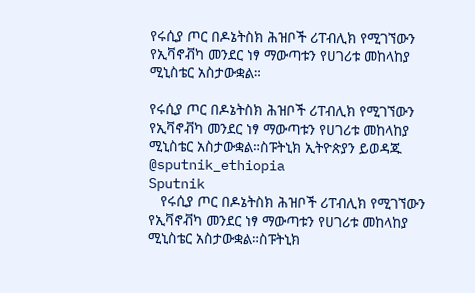የሩሲያ ጦር በዶኔትስክ ሕዝቦች ሪፐብሊክ የሚገኘውን የኢቫኖቭካ መንደር ነፃ ማውጣቱን የሀገሪቱ መከላከያ ሚኒስቴር አስታውቋል።

የሩሲያ ጦር በዶኔትስክ ሕዝቦች ሪፐብሊክ የሚገኘውን የኢቫኖቭካ መንደር ነፃ ማውጣቱን የሀገሪቱ መከላከያ ሚኒስቴር አስታውቋል።ስፑትኒክ ኢትዮጵያን ይወዳጁ @sputnik_ethiopia
Sputnik
   የሩሲያ ጦር በዶኔትስክ ሕዝቦች ሪፐብሊክ የሚገኘውን የኢቫኖቭካ መንደር ነፃ ማውጣቱን የሀገሪቱ መከላከያ ሚኒስቴር አስታውቋል።ስፑትኒክ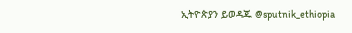ኢትዮጵያን ይወዳጁ @sputnik_ethiopia